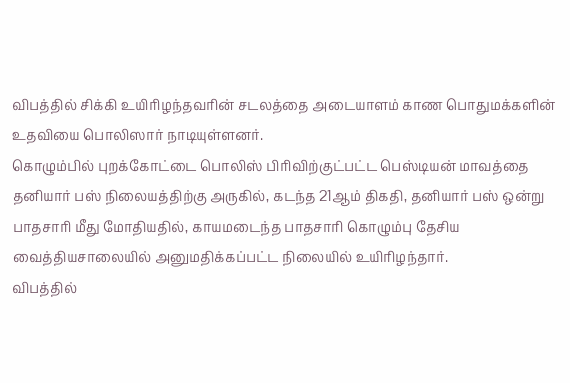விபத்தில் சிக்கி உயிரிழந்தவரின் சடலத்தை அடையாளம் காண பொதுமக்களின் உதவியை பொலிஸார் நாடியுள்ளனர்.
கொழும்பில் புறக்கோட்டை பொலிஸ் பிரிவிற்குட்பட்ட பெஸ்டியன் மாவத்தை தனியார் பஸ் நிலையத்திற்கு அருகில், கடந்த 21ஆம் திகதி, தனியார் பஸ் ஒன்று பாதசாரி மீது மோதியதில், காயமடைந்த பாதசாரி கொழும்பு தேசிய வைத்தியசாலையில் அனுமதிக்கப்பட்ட நிலையில் உயிரிழந்தார்.
விபத்தில்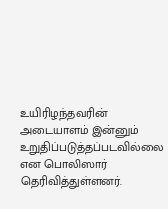உயிரிழந்தவரின் அடையாளம் இன்னும் உறுதிப்படுத்தப்படவில்லை என பொலிஸார் தெரிவித்துள்ளனர்.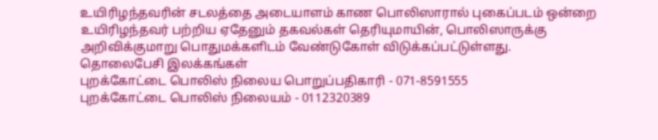உயிரிழந்தவரின் சடலத்தை அடையாளம் காண பொலிஸாரால் புகைப்படம் ஒன்றை
உயிரிழந்தவர் பற்றிய ஏதேனும் தகவல்கள் தெரியுமாயின், பொலிஸாருக்கு அறிவிக்குமாறு பொதுமக்களிடம் வேண்டுகோள் விடுக்கப்பட்டுள்ளது.
தொலைபேசி இலக்கங்கள்
புறக்கோட்டை பொலிஸ் நிலைய பொறுப்பதிகாரி - 071-8591555
புறக்கோட்டை பொலிஸ் நிலையம் - 0112320389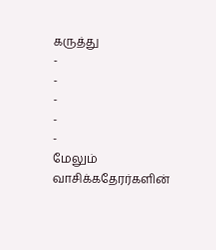கருத்து
-
-
-
-
-
மேலும் வாசிக்கதேரர்களின்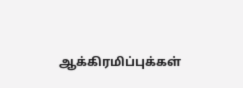ஆக்கிரமிப்புக்கள்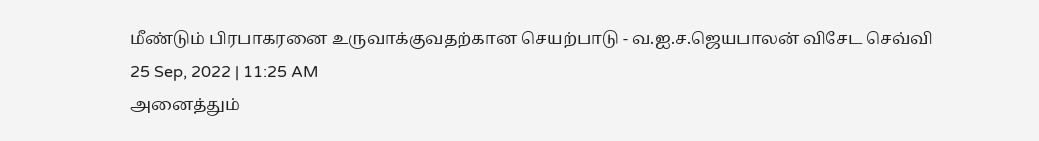மீண்டும் பிரபாகரனை உருவாக்குவதற்கான செயற்பாடு - வ.ஐ.ச.ஜெயபாலன் விசேட செவ்வி
25 Sep, 2022 | 11:25 AM
அனைத்தும்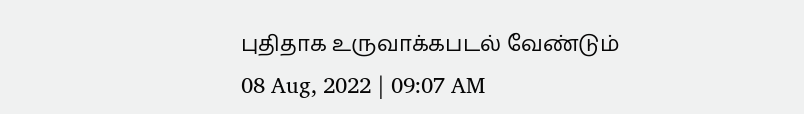புதிதாக உருவாக்கபடல் வேண்டும்
08 Aug, 2022 | 09:07 AM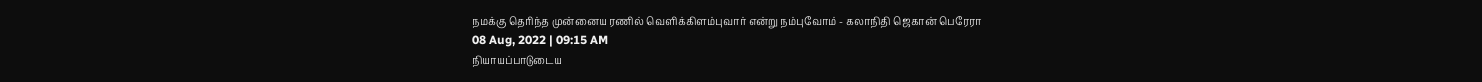நமக்கு தெரிந்த முன்னைய ரணில் வெளிக்கிளம்புவார் என்று நம்புவோம் - கலாநிதி ஜெகான் பெரேரா
08 Aug, 2022 | 09:15 AM
நியாயப்பாடுடைய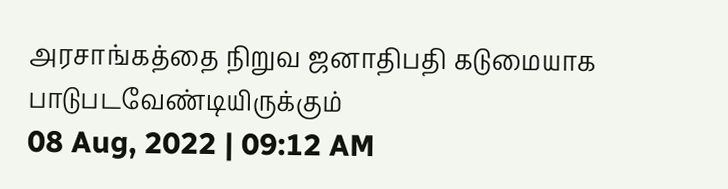அரசாங்கத்தை நிறுவ ஜனாதிபதி கடுமையாக பாடுபடவேண்டியிருக்கும்
08 Aug, 2022 | 09:12 AM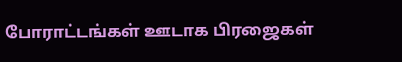போராட்டங்கள் ஊடாக பிரஜைகள்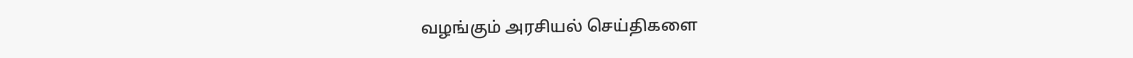வழங்கும் அரசியல் செய்திகளை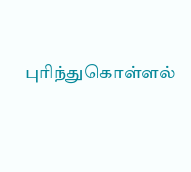புரிந்துகொள்ளல்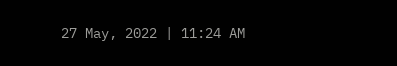27 May, 2022 | 11:24 AM